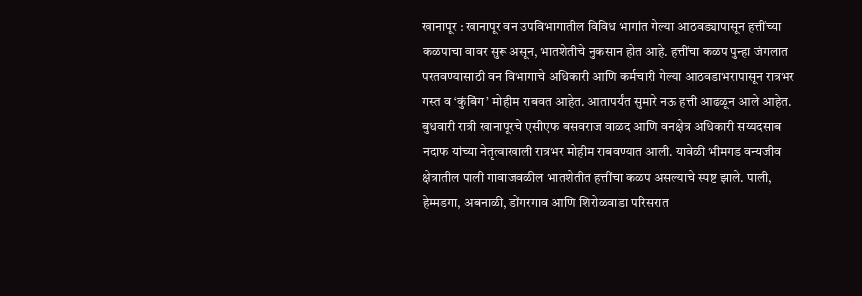खानापूर : खानापूर वन उपविभागातील विविध भागांत गेल्या आठवड्यापासून हत्तींच्या कळपाचा वावर सुरू असून, भातशेतीचे नुकसान होत आहे. हत्तींचा कळप पुन्हा जंगलात परतवण्यासाठी वन विभागाचे अधिकारी आणि कर्मचारी गेल्या आठवडाभरापासून रात्रभर गस्त व ‘कुंबिंग’ मोहीम राबवत आहेत. आतापर्यंत सुमारे नऊ हत्ती आढळून आले आहेत.
बुधवारी रात्री खानापूरचे एसीएफ बसवराज वाळद आणि वनक्षेत्र अधिकारी सय्यदसाब नदाफ यांच्या नेतृत्वाखाली रात्रभर मोहीम राबवण्यात आली. यावेळी भीमगड वन्यजीव क्षेत्रातील पाली गावाजवळील भातशेतीत हत्तींचा कळप असल्याचे स्पष्ट झाले. पाली, हेम्मडगा, अबनाळी, डोंगरगाव आणि शिरोळवाडा परिसरात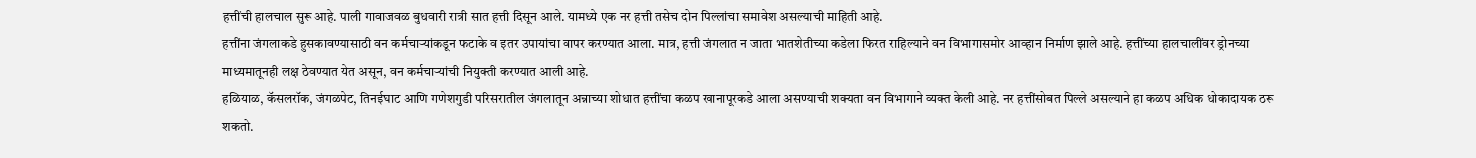हत्तींची हालचाल सुरू आहे. पाली गावाजवळ बुधवारी रात्री सात हत्ती दिसून आले. यामध्ये एक नर हत्ती तसेच दोन पिल्लांचा समावेश असल्याची माहिती आहे.
हत्तींना जंगलाकडे हुसकावण्यासाठी वन कर्मचाऱ्यांकडून फटाके व इतर उपायांचा वापर करण्यात आला. मात्र, हत्ती जंगलात न जाता भातशेतीच्या कडेला फिरत राहिल्याने वन विभागासमोर आव्हान निर्माण झाले आहे. हत्तींच्या हालचालींवर ड्रोनच्या माध्यमातूनही लक्ष ठेवण्यात येत असून, वन कर्मचाऱ्यांची नियुक्ती करण्यात आली आहे.
हळियाळ, कॅसलरॉक, जंगळपेट, तिनईघाट आणि गणेशगुडी परिसरातील जंगलातून अन्नाच्या शोधात हत्तींचा कळप खानापूरकडे आला असण्याची शक्यता वन विभागाने व्यक्त केली आहे. नर हत्तींसोबत पिल्ले असल्याने हा कळप अधिक धोकादायक ठरू शकतो.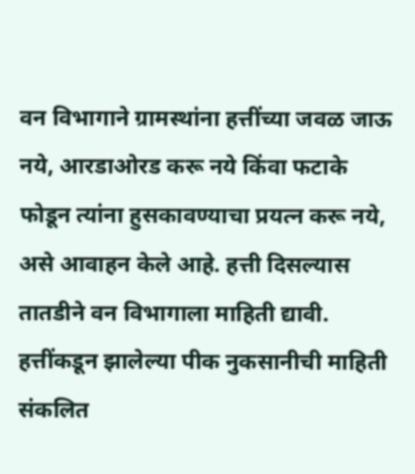वन विभागाने ग्रामस्थांना हत्तींच्या जवळ जाऊ नये, आरडाओरड करू नये किंवा फटाके फोडून त्यांना हुसकावण्याचा प्रयत्न करू नये, असे आवाहन केले आहे. हत्ती दिसल्यास तातडीने वन विभागाला माहिती द्यावी. हत्तींकडून झालेल्या पीक नुकसानीची माहिती संकलित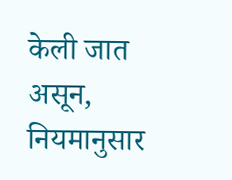केली जात असून, नियमानुसार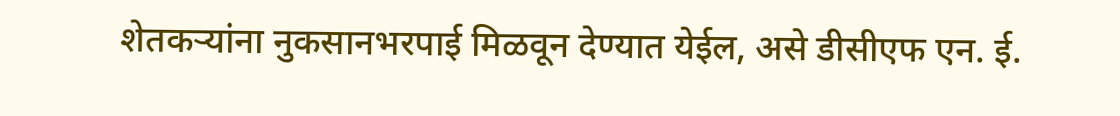शेतकऱ्यांना नुकसानभरपाई मिळवून देण्यात येईल, असे डीसीएफ एन. ई.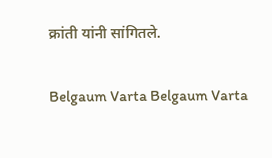क्रांती यांनी सांगितले.

Belgaum Varta Belgaum Varta